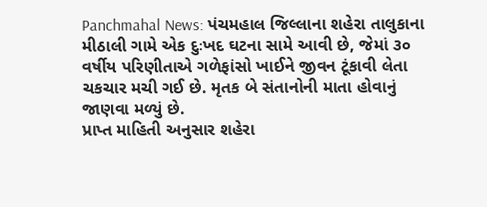Panchmahal News: પંચમહાલ જિલ્લાના શહેરા તાલુકાના મીઠાલી ગામે એક દુઃખદ ઘટના સામે આવી છે, જેમાં ૩૦ વર્ષીય પરિણીતાએ ગળેફાંસો ખાઈને જીવન ટૂંકાવી લેતા ચકચાર મચી ગઈ છે. મૃતક બે સંતાનોની માતા હોવાનું જાણવા મળ્યું છે.
પ્રાપ્ત માહિતી અનુસાર શહેરા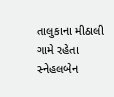તાલુકાના મીઠાલી ગામે રહેતા સ્નેહલબેન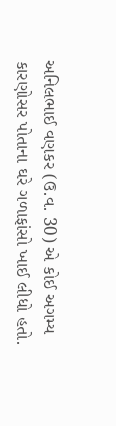અનિલભાઈ વણકર (ઉ.વ. 30) એ કોઈ અગમ્ય કારણોસર પોતાના ઘરે ગળાફાંસો ખાઈ લીધો હતો.